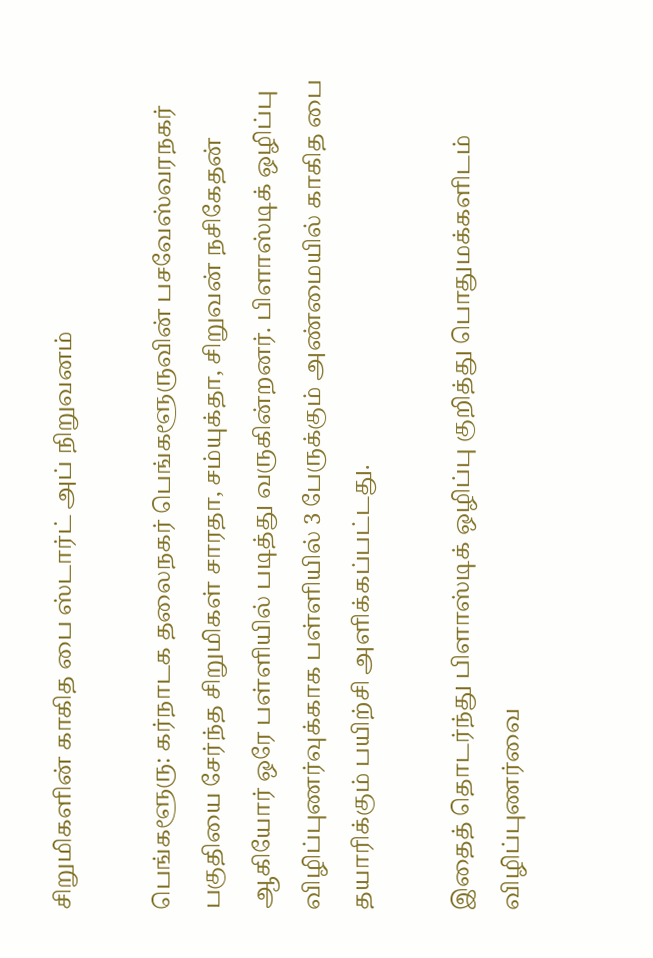சிறுமிகளின் காகித பை ஸ்டார்ட் அப் நிறுவனம்

பெங்களூரு: கர்நாடக தலைநகர் பெங்களூருவின் பசவேஸ்வரநகர் பகுதியை சேர்ந்த சிறுமிகள் சாரதா, சம்யுக்தா, சிறுவன் நசிகேதன் ஆகியோர் ஒரே பள்ளியில் படித்து வருகின்றனர். பிளாஸ்டிக் ஒழிப்பு விழிப்புணர்வுக்காக பள்ளியில் 3 பேருக்கும் அண்மையில் காகித பை தயாரிக்கும் பயிற்சி அளிக்கப்பட்டது.

இதைத் தொடர்ந்து பிளாஸ்டிக் ஒழிப்பு குறித்து பொதுமக்களிடம் விழிப்புணர்வை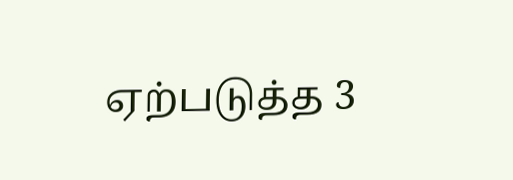ஏற்படுத்த 3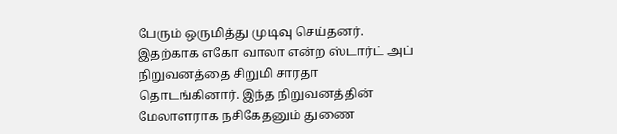பேரும் ஒருமித்து முடிவு செய்தனர். இதற்காக எகோ வாலா என்ற ஸ்டார்ட் அப் நிறுவனத்தை சிறுமி சாரதா தொடங்கினார். இந்த நிறுவனத்தின் மேலாளராக நசிகேதனும் துணை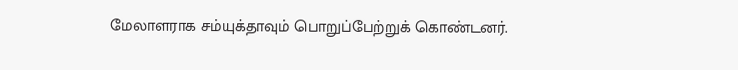மேலாளராக சம்யுக்தாவும் பொறுப்பேற்றுக் கொண்டனர்.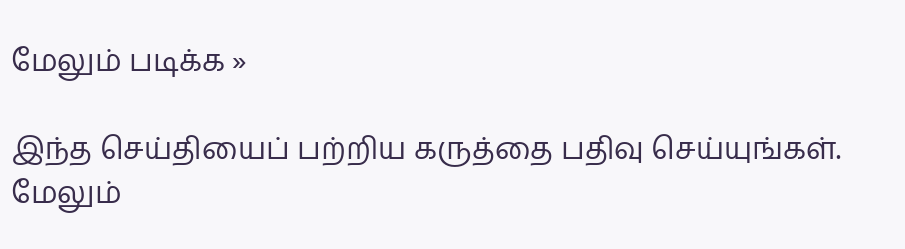மேலும் படிக்க »

இந்த செய்தியைப் பற்றிய கருத்தை பதிவு செய்யுங்கள். மேலும்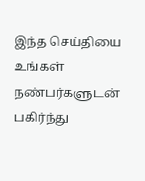இந்த செய்தியை உங்கள் நண்பர்களுடன் பகிர்ந்து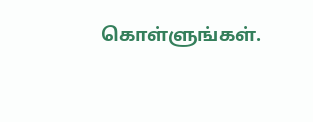கொள்ளுங்கள்.